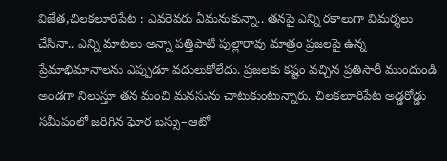విజేత,చిలకలూరిపేట : ఎవరెవరు ఏమనుకున్నా.. తనపై ఎన్ని రకాలుగా విమర్శలు చేసినా.. ఎన్ని మాటలు అన్నా పత్తిపాటి పుల్లారావు మాత్రం ప్రజలపై ఉన్న ప్రేమాభిమానాలను ఎప్పుడూ వదులుకోలేదు. ప్రజలకు కష్టం వచ్చిన ప్రతిసారీ ముందుండి అండగా నిలుస్తూ తన మంచి మనసును చాటుకుంటున్నారు. చిలకలూరిపేట అడ్డరోడ్డు సమీపంలో జరిగిన ఘోర బస్సు–ఆటో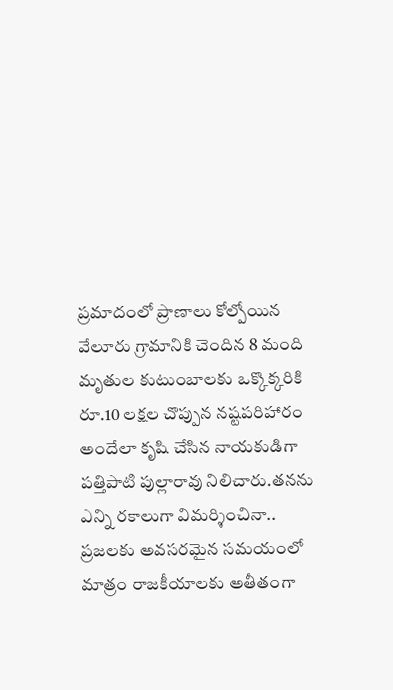ప్రమాదంలో ప్రాణాలు కోల్పోయిన వేలూరు గ్రామానికి చెందిన 8 మంది మృతుల కుటుంబాలకు ఒక్కొక్కరికి రూ.10 లక్షల చొప్పున నష్టపరిహారం అందేలా కృషి చేసిన నాయకుడిగా పత్తిపాటి పుల్లారావు నిలిచారు.తనను ఎన్ని రకాలుగా విమర్శించినా.. ప్రజలకు అవసరమైన సమయంలో మాత్రం రాజకీయాలకు అతీతంగా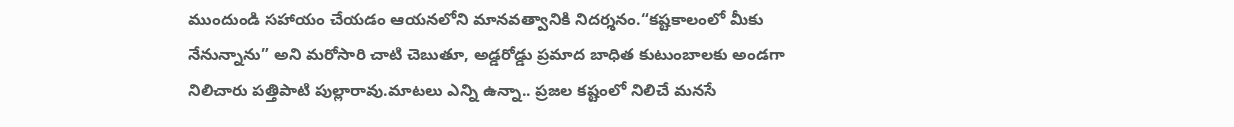ముందుండి సహాయం చేయడం ఆయనలోని మానవత్వానికి నిదర్శనం.“కష్టకాలంలో మీకు నేనున్నాను” అని మరోసారి చాటి చెబుతూ, అడ్డరోడ్డు ప్రమాద బాధిత కుటుంబాలకు అండగా నిలిచారు పత్తిపాటి పుల్లారావు.మాటలు ఎన్ని ఉన్నా.. ప్రజల కష్టంలో నిలిచే మనసే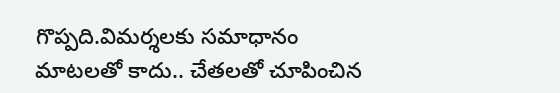గొప్పది.విమర్శలకు సమాధానం మాటలతో కాదు.. చేతలతో చూపించిన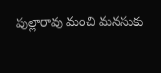పుల్లారావు మంచి మనసుకు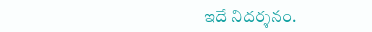ఇదే నిదర్శనం.